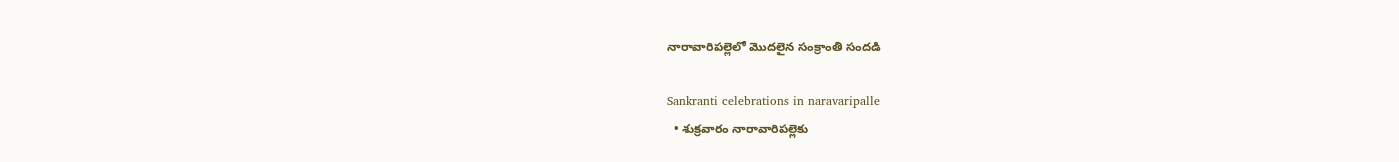నారావారిపల్లెలో మొదలైన సంక్రాంతి సందడి

Sankranti celebrations in naravaripalle
  • శుక్రవారం నారావారిపల్లెకు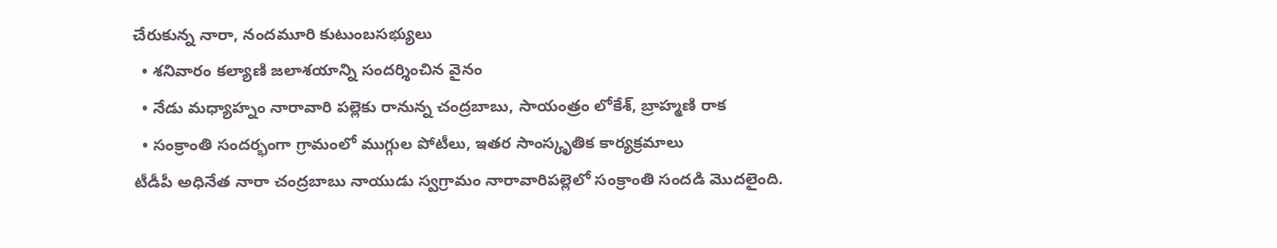చేరుకున్న నారా, నందమూరి కుటుంబసభ్యులు
  • శనివారం కల్యాణి జలాశయాన్ని సందర్శించిన వైనం
  • నేడు మధ్యాహ్నం నారావారి పల్లెకు రానున్న చంద్రబాబు, సాయంత్రం లోకేశ్, బ్రాహ్మణి రాక
  • సంక్రాంతి సందర్భంగా గ్రామంలో ముగ్గుల పోటీలు, ఇతర సాంస్కృతిక కార్యక్రమాలు
టీడీపీ అధినేత నారా చంద్రబాబు నాయుడు స్వగ్రామం నారావారిపల్లెలో సంక్రాంతి సందడి మొదలైంది.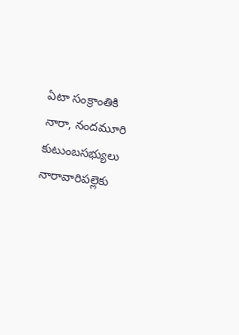ఏటా సంక్రాంతికి నారా, నందమూరి కుటుంబసభ్యులు నారావారిపల్లెకు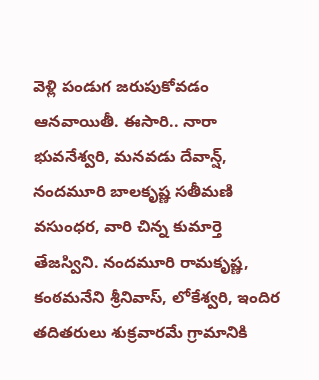వెళ్లి పండుగ జరుపుకోవడం ఆనవాయితీ. ఈసారి.. నారా భువనేశ్వరి, మనవడు దేవాన్ష్, నందమూరి బాలకృష్ణ సతీమణి వసుంధర, వారి చిన్న కుమార్తె తేజస్విని. నందమూరి రామకృష్ణ, కంఠమనేని శ్రీనివాస్, లోకేశ్వరి, ఇందిర తదితరులు శుక్రవారమే గ్రామానికి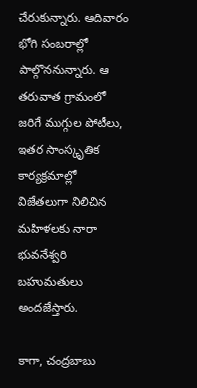చేరుకున్నారు. ఆదివారం భోగి సంబరాల్లో పాల్గొననున్నారు. ఆ తరువాత గ్రామంలో జరిగే ముగ్గుల పోటీలు, ఇతర సాంస్కృతిక కార్యక్రమాల్లో విజేతలుగా నిలిచిన మహిళలకు నారా భువనేశ్వరి బహుమతులు అందజేస్తారు.

కాగా, చంద్రబాబు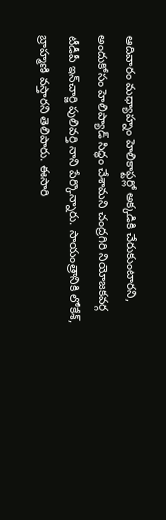ఆదివారం మధ్యాహ్నం హెలికాఫ్టర్లో అక్కడికి చేరుకుంటారని, అందుకోసం హెలిప్యాడ్ సిద్ధం చేశామని చంద్రగిరి నియోజకవర్గ టీడీపీ ఇన్‌చార్జి పులివర్తి నాని పేర్కొన్నారు. సాయంత్రానికి లోకేశ్, బ్రాహ్మణి వస్తారని తెలిపారు. ఈసారి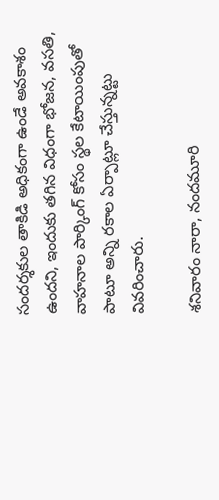సందర్శకుల తాకిడి అధికంగా ఉండే అవకాశం ఉందని, ఇందుకు తగిన విధంగా భోజన, వసతి, వాహనాల పార్కింగ్ కోసం స్థల కేటాయింపుతో పాటూ అన్ని రకాల ఏర్పాట్లూ చేస్తున్నట్టు వివరించారు.

శనివారం నారా, నందమూరి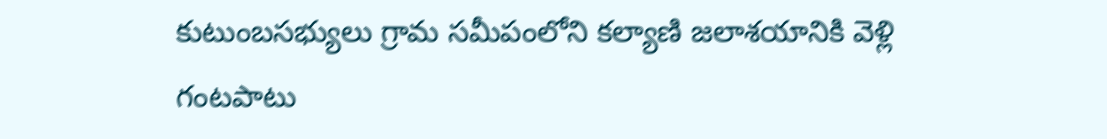కుటుంబసభ్యులు గ్రామ సమీపంలోని కల్యాణి జలాశయానికి వెళ్లి గంటపాటు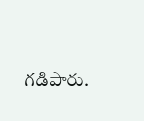గడిపారు.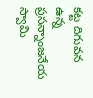కట్ట దిగువన ఉన్న ప్రసన్నాంజనేయ స్వామి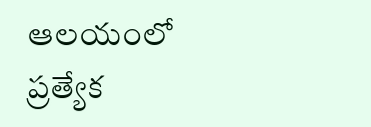ఆలయంలో ప్రత్యేక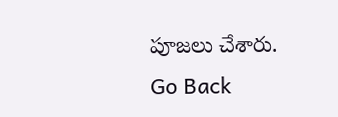పూజలు చేశారు.
Go Back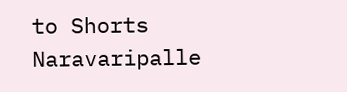to Shorts
Naravaripalle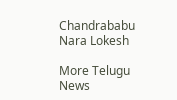Chandrababu
Nara Lokesh

More Telugu News